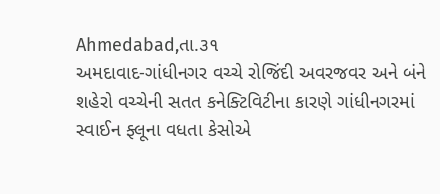Ahmedabad,તા.૩૧
અમદાવાદ-ગાંધીનગર વચ્ચે રોજિંદી અવરજવર અને બંને શહેરો વચ્ચેની સતત કનેક્ટિવિટીના કારણે ગાંધીનગરમાં સ્વાઈન ફ્લૂના વધતા કેસોએ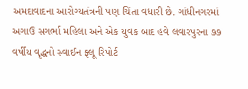અમદાવાદના આરોગ્યતંત્રની પણ ચિંતા વધારી છે. ગાંધીનગરમાં અગાઉ સગર્ભા મહિલા અને એક યુવક બાદ હવે લવારપુરના ૭૭ વર્ષીય વૃદ્ધનો સ્વાઈન ફ્લૂ રિપોર્ટ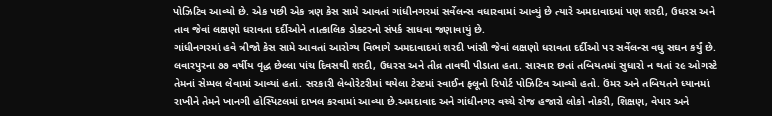પોઝિટિવ આવ્યો છે. એક પછી એક ત્રણ કેસ સામે આવતાં ગાંધીનગરમાં સર્વેલન્સ વધારવામાં આવ્યું છે ત્યારે અમદાવાદમાં પણ શરદી, ઉધરસ અને તાવ જેવાં લક્ષણો ધરાવતા દર્દીઓને તાત્કાલિક ડોક્ટરનો સંપર્ક સાધવા જણાવાયું છે.
ગાંધીનગરમાં હવે ત્રીજો કેસ સામે આવતાં આરોગ્ય વિભાગે અમદાવાદમાં શરદી ખાંસી જેવાં લક્ષણો ધરાવતા દર્દીઓ પર સર્વેલન્સ વધુ સઘન કર્યું છે. લવારપુરના ૭૭ વર્ષીય વૃદ્ધ છેલ્લા પાંચ દિવસથી શરદી, ઉધરસ અને તીવ્ર તાવથી પીડાતા હતા. સારવાર છતાં તબિયતમાં સુધારો ન થતાં ર૯ ઓગસ્ટે તેમનાં સેમ્પલ લેવામાં આવ્યાં હતાં. સરકારી લેબોરેટરીમાં થયેલા ટેસ્ટમાં સ્વાઈન ફ્લૂનો રિપોર્ટ પોઝિટિવ આવ્યો હતો. ઉંમર અને તબિયતને ધ્યાનમાં રાખીને તેમને ખાનગી હોસ્પિટલમાં દાખલ કરવામાં આવ્યા છે.અમદાવાદ અને ગાંધીનગર વચ્ચે રોજ હજારો લોકો નોકરી, શિક્ષણ, વેપાર અને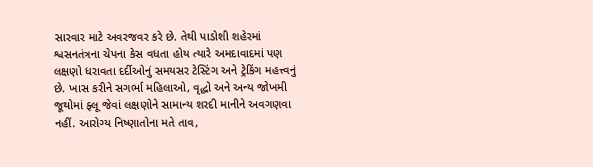સારવાર માટે અવરજવર કરે છે. તેથી પાડોશી શહેરમાં શ્વસનતંત્રના ચેપના કેસ વધતા હોય ત્યારે અમદાવાદમાં પણ લક્ષણો ધરાવતા દર્દીઓનું સમયસર ટેસ્ટિંગ અને ટ્રેકિંગ મહત્ત્વનું છે. ખાસ કરીને સગર્ભા મહિલાઓ, વૃદ્ધો અને અન્ય જોખમી જૂથોમાં ફ્લૂ જેવાં લક્ષણોને સામાન્ય શરદી માનીને અવગણવા નહીં. આરોગ્ય નિષ્ણાતોના મતે તાવ,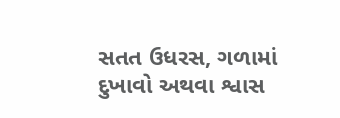સતત ઉધરસ, ગળામાં દુખાવો અથવા શ્વાસ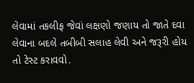લેવામાં તકલીફ જેવાં લક્ષણો જણાય તો જાતે દવા લેવાના બદલે તબીબી સલાહ લેવી અને જરૂરી હોય તો ટેસ્ટ કરાવવો.